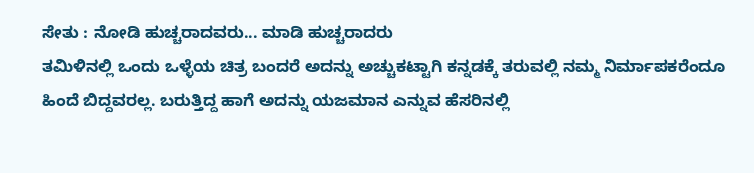ಸೇತು : ನೋಡಿ ಹುಚ್ಚರಾದವರು... ಮಾಡಿ ಹುಚ್ಚರಾದರು
ತಮಿಳಿನಲ್ಲಿ ಒಂದು ಒಳ್ಳೆಯ ಚಿತ್ರ ಬಂದರೆ ಅದನ್ನು ಅಚ್ಚುಕಟ್ಟಾಗಿ ಕನ್ನಡಕ್ಕೆ ತರುವಲ್ಲಿ ನಮ್ಮ ನಿರ್ಮಾಪಕರೆಂದೂ ಹಿಂದೆ ಬಿದ್ದವರಲ್ಲ. ಬರುತ್ತಿದ್ದ ಹಾಗೆ ಅದನ್ನು ಯಜಮಾನ ಎನ್ನುವ ಹೆಸರಿನಲ್ಲಿ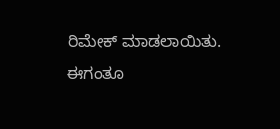ರಿಮೇಕ್ ಮಾಡಲಾಯಿತು. ಈಗಂತೂ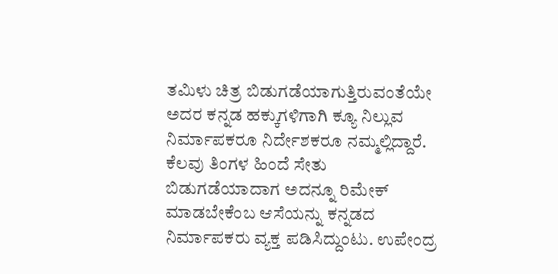ತಮಿಳು ಚಿತ್ರ ಬಿಡುಗಡೆಯಾಗುತ್ತಿರುವಂತೆಯೇ ಅದರ ಕನ್ನಡ ಹಕ್ಕುಗಳಿಗಾಗಿ ಕ್ಯೂ ನಿಲ್ಲುವ ನಿರ್ಮಾಪಕರೂ ನಿರ್ದೇಶಕರೂ ನಮ್ಮಲ್ಲಿದ್ದಾರೆ.
ಕೆಲವು ತಿಂಗಳ ಹಿಂದೆ ಸೇತು ಬಿಡುಗಡೆಯಾದಾಗ ಅದನ್ನೂ ರಿಮೇಕ್ ಮಾಡಬೇಕೆಂಬ ಆಸೆಯನ್ನು ಕನ್ನಡದ ನಿರ್ಮಾಪಕರು ವ್ಯಕ್ತ ಪಡಿಸಿದ್ದುಂಟು. ಉಪೇಂದ್ರ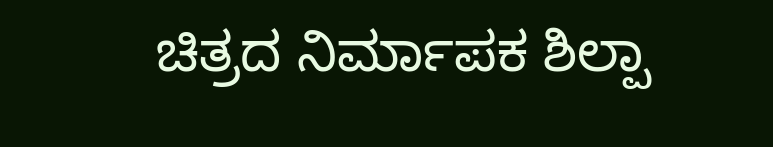ಚಿತ್ರದ ನಿರ್ಮಾಪಕ ಶಿಲ್ಪಾ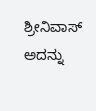ಶ್ರೀನಿವಾಸ್ ಅದನ್ನು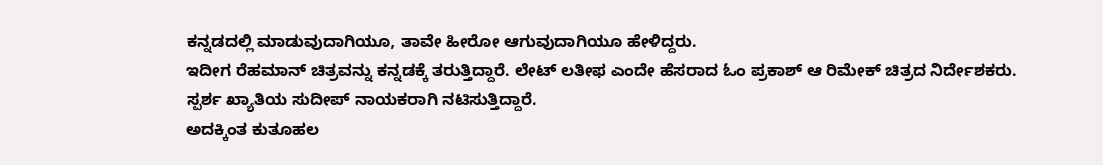ಕನ್ನಡದಲ್ಲಿ ಮಾಡುವುದಾಗಿಯೂ, ತಾವೇ ಹೀರೋ ಆಗುವುದಾಗಿಯೂ ಹೇಳಿದ್ದರು.
ಇದೀಗ ರೆಹಮಾನ್ ಚಿತ್ರವನ್ನು ಕನ್ನಡಕ್ಕೆ ತರುತ್ತಿದ್ದಾರೆ. ಲೇಟ್ ಲತೀಫ ಎಂದೇ ಹೆಸರಾದ ಓಂ ಪ್ರಕಾಶ್ ಆ ರಿಮೇಕ್ ಚಿತ್ರದ ನಿರ್ದೇಶಕರು. ಸ್ಪರ್ಶ ಖ್ಯಾತಿಯ ಸುದೀಪ್ ನಾಯಕರಾಗಿ ನಟಿಸುತ್ತಿದ್ದಾರೆ.
ಅದಕ್ಕಿಂತ ಕುತೂಹಲ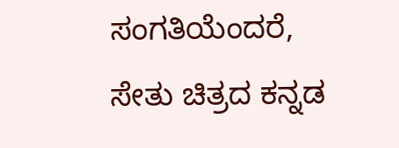ಸಂಗತಿಯೆಂದರೆ, ಸೇತು ಚಿತ್ರದ ಕನ್ನಡ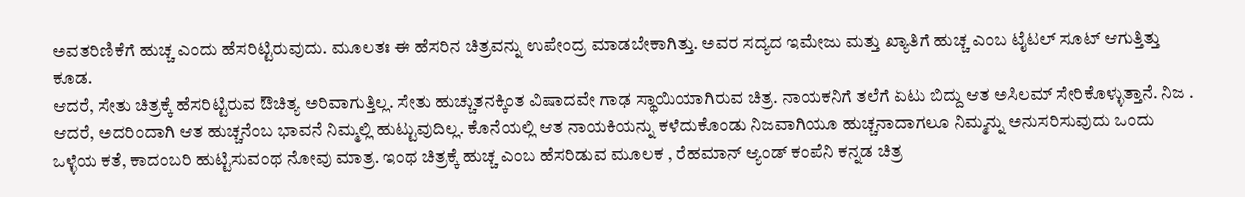ಅವತರಿಣಿಕೆಗೆ ಹುಚ್ಚ ಎಂದು ಹೆಸರಿಟ್ಟಿರುವುದು. ಮೂಲತಃ ಈ ಹೆಸರಿನ ಚಿತ್ರವನ್ನು ಉಪೇಂದ್ರ ಮಾಡಬೇಕಾಗಿತ್ತು. ಅವರ ಸದ್ಯದ ಇಮೇಜು ಮತ್ತು ಖ್ಯಾತಿಗೆ ಹುಚ್ಚ ಎಂಬ ಟೈಟಲ್ ಸೂಟ್ ಆಗುತ್ತಿತ್ತು ಕೂಡ.
ಆದರೆ, ಸೇತು ಚಿತ್ರಕ್ಕೆ ಹೆಸರಿಟ್ಟಿರುವ ಔಚಿತ್ಯ ಅರಿವಾಗುತ್ತಿಲ್ಲ. ಸೇತು ಹುಚ್ಚುತನಕ್ಕಿಂತ ವಿಷಾದವೇ ಗಾಢ ಸ್ಥಾಯಿಯಾಗಿರುವ ಚಿತ್ರ. ನಾಯಕನಿಗೆ ತಲೆಗೆ ಏಟು ಬಿದ್ದು ಆತ ಅಸಿಲಮ್ ಸೇರಿಕೊಳ್ಳುತ್ತಾನೆ. ನಿಜ . ಆದರೆ, ಅದರಿಂದಾಗಿ ಆತ ಹುಚ್ಚನೆಂಬ ಭಾವನೆ ನಿಮ್ಮಲ್ಲಿ ಹುಟ್ಟುವುದಿಲ್ಲ. ಕೊನೆಯಲ್ಲಿ ಆತ ನಾಯಕಿಯನ್ನು ಕಳೆದುಕೊಂಡು ನಿಜವಾಗಿಯೂ ಹುಚ್ಚನಾದಾಗಲೂ ನಿಮ್ಮನ್ನು ಅನುಸರಿಸುವುದು ಒಂದು ಒಳ್ಳೆಯ ಕತೆ, ಕಾದಂಬರಿ ಹುಟ್ಟಿಸುವಂಥ ನೋವು ಮಾತ್ರ. ಇಂಥ ಚಿತ್ರಕ್ಕೆ ಹುಚ್ಚ ಎಂಬ ಹೆಸರಿಡುವ ಮೂಲಕ , ರೆಹಮಾನ್ ಆ್ಯಂಡ್ ಕಂಪೆನಿ ಕನ್ನಡ ಚಿತ್ರ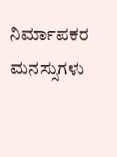ನಿರ್ಮಾಪಕರ ಮನಸ್ಸುಗಳು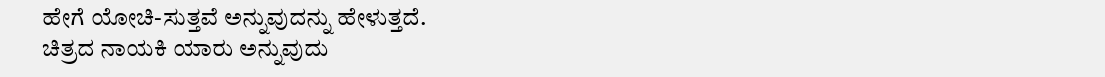ಹೇಗೆ ಯೋಚಿ-ಸುತ್ತವೆ ಅನ್ನುವುದನ್ನು ಹೇಳುತ್ತದೆ.
ಚಿತ್ರದ ನಾಯಕಿ ಯಾರು ಅನ್ನುವುದು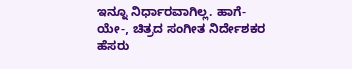ಇನ್ನೂ ನಿರ್ಧಾರವಾಗಿಲ್ಲ. ಹಾಗೆ-ಯೇ-, ಚಿತ್ರದ ಸಂಗೀತ ನಿರ್ದೇಶಕರ ಹೆಸರು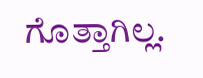ಗೊತ್ತಾಗಿಲ್ಲ.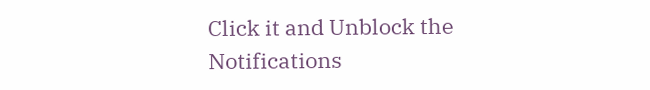Click it and Unblock the Notifications